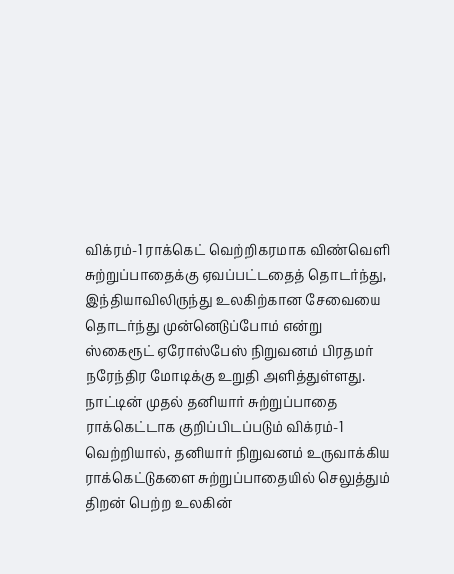விக்ரம்-1 ராக்கெட் வெற்றிகரமாக விண்வெளி சுற்றுப்பாதைக்கு ஏவப்பட்டதைத் தொடர்ந்து, இந்தியாவிலிருந்து உலகிற்கான சேவையை தொடர்ந்து முன்னெடுப்போம் என்று ஸ்கைரூட் ஏரோஸ்பேஸ் நிறுவனம் பிரதமர் நரேந்திர மோடிக்கு உறுதி அளித்துள்ளது.
நாட்டின் முதல் தனியார் சுற்றுப்பாதை ராக்கெட்டாக குறிப்பிடப்படும் விக்ரம்-1 வெற்றியால், தனியார் நிறுவனம் உருவாக்கிய ராக்கெட்டுகளை சுற்றுப்பாதையில் செலுத்தும் திறன் பெற்ற உலகின்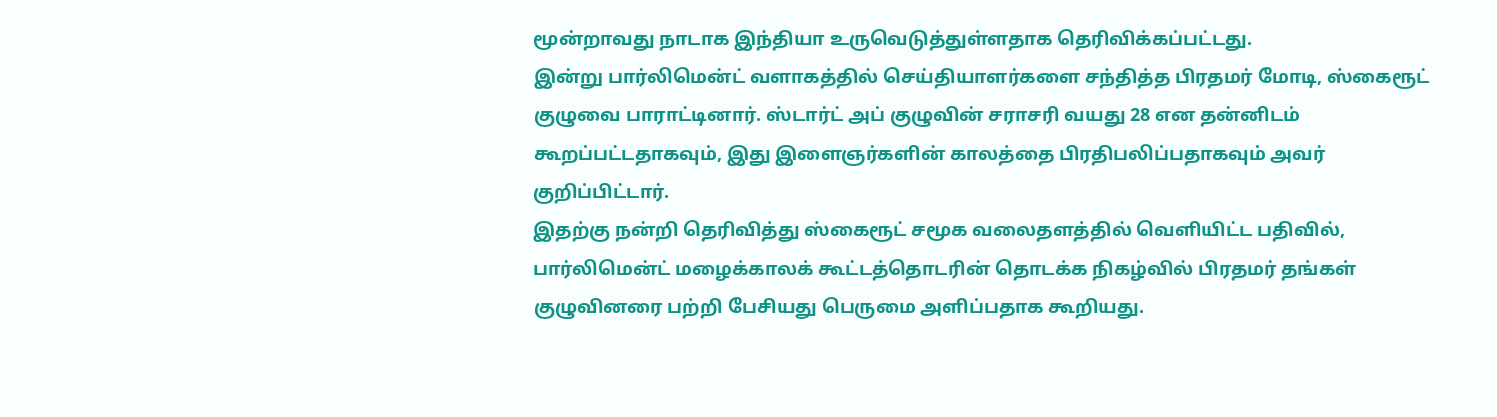மூன்றாவது நாடாக இந்தியா உருவெடுத்துள்ளதாக தெரிவிக்கப்பட்டது.
இன்று பார்லிமென்ட் வளாகத்தில் செய்தியாளர்களை சந்தித்த பிரதமர் மோடி, ஸ்கைரூட் குழுவை பாராட்டினார். ஸ்டார்ட் அப் குழுவின் சராசரி வயது 28 என தன்னிடம் கூறப்பட்டதாகவும், இது இளைஞர்களின் காலத்தை பிரதிபலிப்பதாகவும் அவர் குறிப்பிட்டார்.
இதற்கு நன்றி தெரிவித்து ஸ்கைரூட் சமூக வலைதளத்தில் வெளியிட்ட பதிவில், பார்லிமென்ட் மழைக்காலக் கூட்டத்தொடரின் தொடக்க நிகழ்வில் பிரதமர் தங்கள் குழுவினரை பற்றி பேசியது பெருமை அளிப்பதாக கூறியது.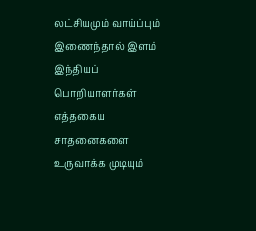லட்சியமும் வாய்ப்பும் இணைந்தால் இளம் இந்தியப் பொறியாளர்கள் எத்தகைய சாதனைகளை உருவாக்க முடியும்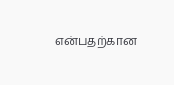என்பதற்கான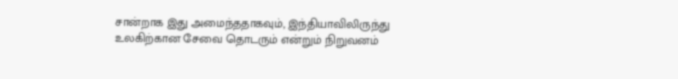சான்றாக இது அமைந்ததாகவும், இந்தியாவிலிருந்து உலகிற்கான சேவை தொடரும் என்றும் நிறுவனம்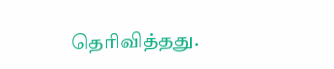தெரிவித்தது.